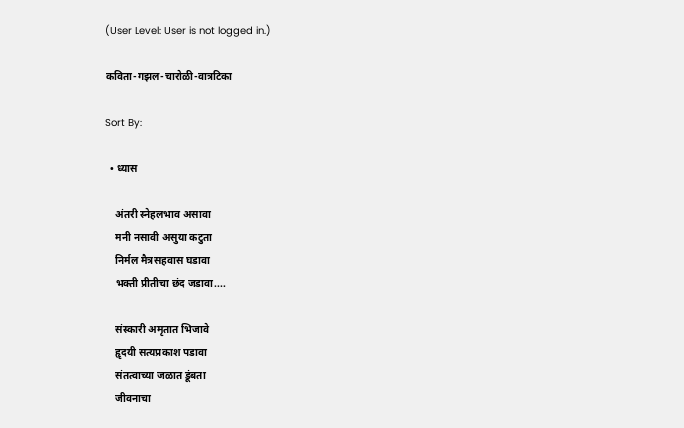(User Level: User is not logged in.)

कविता-गझल-चारोळी-वात्रटिका

Sort By:

  • ध्यास

    अंतरी स्नेहलभाव असावा
    मनी नसावी असुया कटुता
    निर्मल मैत्रसहवास घडावा
    भक्ती प्रीतीचा छंद जडावा....

    संस्कारी अमृतात भिजावे
    हॄदयी सत्यप्रकाश पडावा
    संतत्वाच्या जळात डूंबता
    जीवनाचा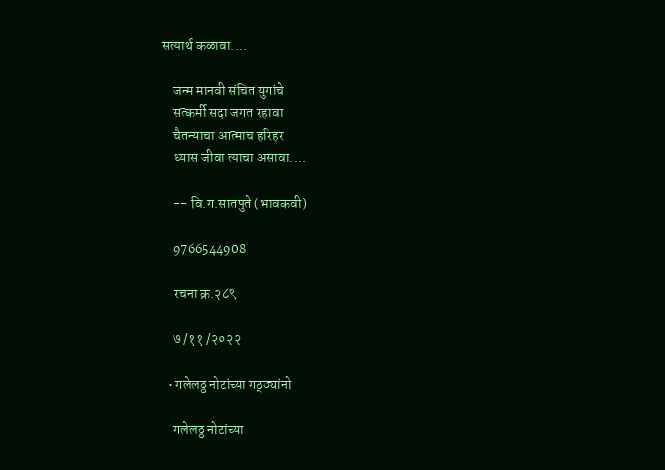सत्यार्थ कळावा....

    जन्म मानवी संचित युगांचे
    सत्कर्मी सदा जगत रहावा
    चैतन्याचा आत्माच हरिहर
    ध्यास जीवा त्याचा असावा....

    -- वि.ग.सातपुते (भावकवी)

    9766544908

    रचना क्र.२८९

    ७ /११ /२०२२

  • गलेलठ्ठ नोटांच्या गठ्ठ्यांनो

    गलेलठ्ठ नोटांच्या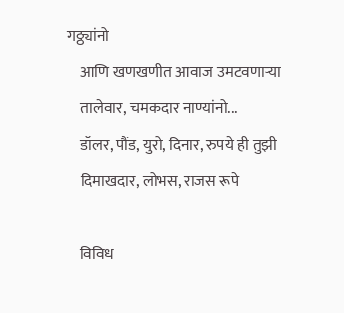गठ्ठ्यांनो
    आणि खणखणीत आवाज उमटवणाऱ्या
    तालेवार, चमकदार नाण्यांनो...
    डॉलर, पौंड, युरो, दिनार, रुपये ही तुझी
    दिमाखदार, लोभस, राजस रूपे

    विविध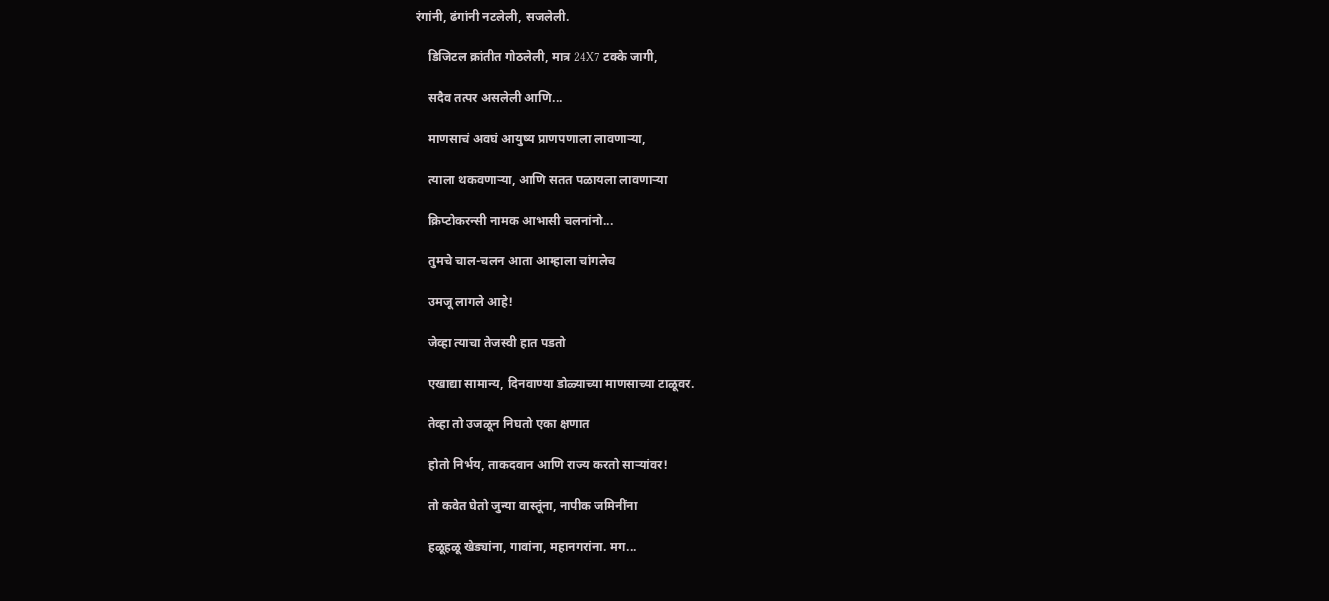रंगांनी, ढंगांनी नटलेली, सजलेली.

    डिजिटल क्रांतीत गोठलेली, मात्र 24X7 टक्के जागी,

    सदैव तत्पर असलेली आणि...

    माणसाचं अवघं आयुष्य प्राणपणाला लावणाऱ्या,

    त्याला थकवणाऱ्या, आणि सतत पळायला लावणाऱ्या

    क्रिप्टोकरन्सी नामक आभासी चलनांनो...

    तुमचे चाल-चलन आता आम्हाला चांगलेच

    उमजू लागले आहे!

    जेव्हा त्याचा तेजस्वी हात पडतो

    एखाद्या सामान्य, दिनवाण्या डोळ्याच्या माणसाच्या टाळूवर.

    तेव्हा तो उजळून निघतो एका क्षणात

    होतो निर्भय, ताकदवान आणि राज्य करतो साऱ्यांवर!

    तो कवेत घेतो जुन्या वास्तूंना, नापीक जमिनींना

    हळूहळू खेड्यांना, गावांना, महानगरांना. मग...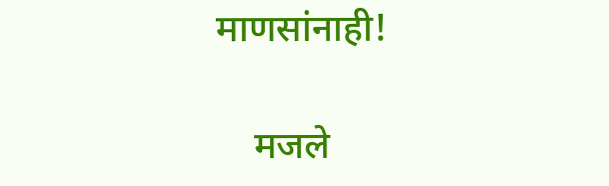माणसांनाही!

    मजले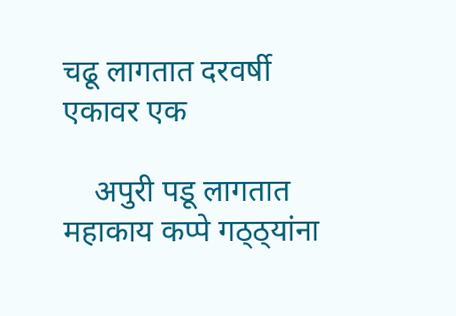चढू लागतात दरवर्षी एकावर एक

    अपुरी पडू लागतात महाकाय कप्पे गठ्ठ्यांना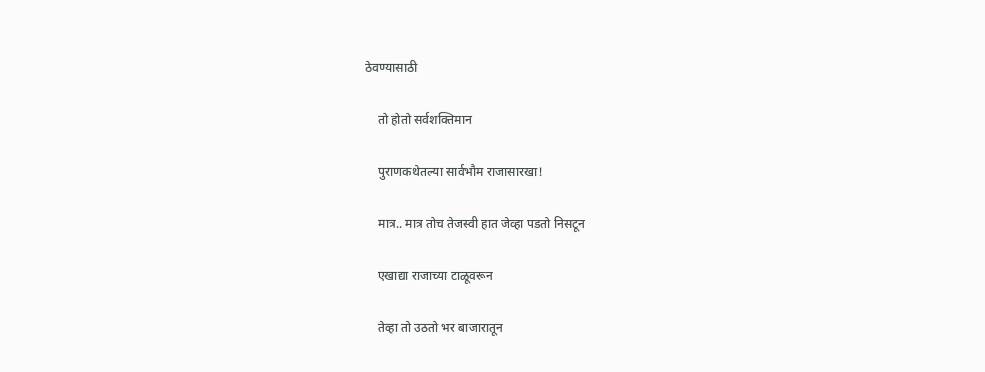ठेवण्यासाठी

    तो होतो सर्वशक्तिमान

    पुराणकथेतल्या सार्वभौम राजासारखा!

    मात्र.. मात्र तोच तेजस्वी हात जेव्हा पडतो निसटून

    एखाद्या राजाच्या टाळूवरून

    तेव्हा तो उठतो भर बाजारातून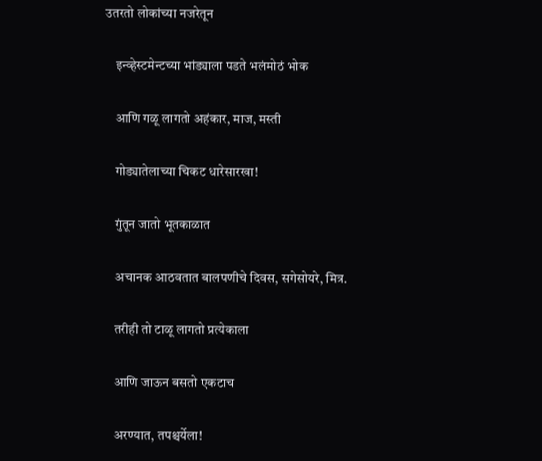उतरतो लोकांच्या नजरेतून

    इन्व्हेस्टमेन्टच्या भांड्याला पडते भलंमोठं भोक

    आणि गळू लागतो अहंकार, माज, मस्ती

    गोड्यातेलाच्या चिकट धारेसारखा!

    गुंतून जातो भूतकाळात

    अचानक आठवतात बालपणीचे दिवस, सगेसोयरे, मित्र.

    तरीही तो टाळू लागतो प्रत्येकाला

    आणि जाऊन बसतो एकटाच

    अरण्यात, तपश्चर्येला!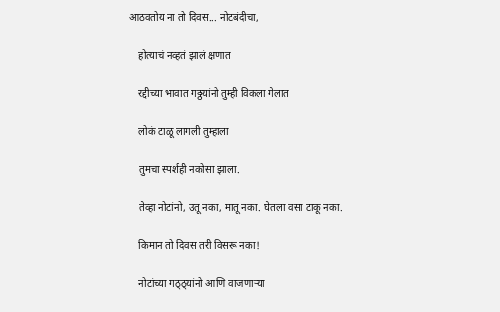आठवतोय ना तो दिवस... नोटबंदीचा,

    होत्याचं नव्हतं झालं क्षणात

    रद्दीच्या भावात गठ्ठयांनो तुम्ही विकला गेलात

    लोकं टाळू लागली तुम्हाला

    तुमचा स्पर्शही नकोसा झाला.

    तेव्हा नोटांनो, उतू नका, मातू नका. घेतला वसा टाकू नका.

    किमान तो दिवस तरी विसरू नका!

    नोटांच्या गठ्ठ्यांनो आणि वाजणाऱ्या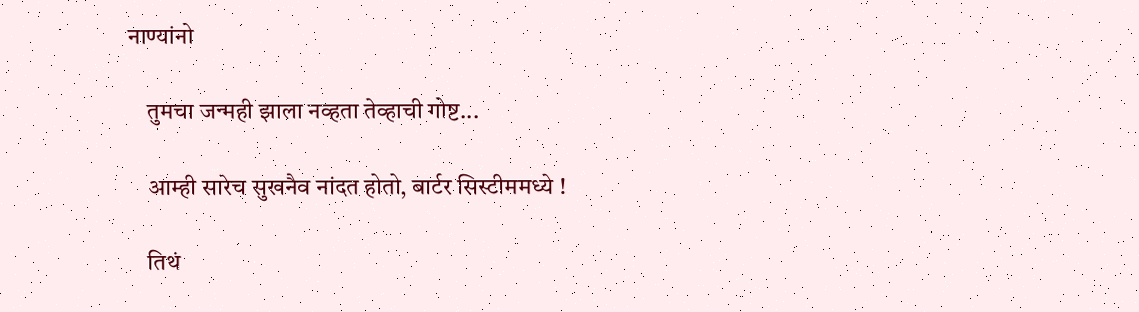नाण्यांनो

    तुमचा जन्मही झाला नव्हता तेव्हाची गोष्ट...

    आम्ही सारेच सुखनैव नांदत होतो, बार्टर सिस्टीममध्ये !

    तिथं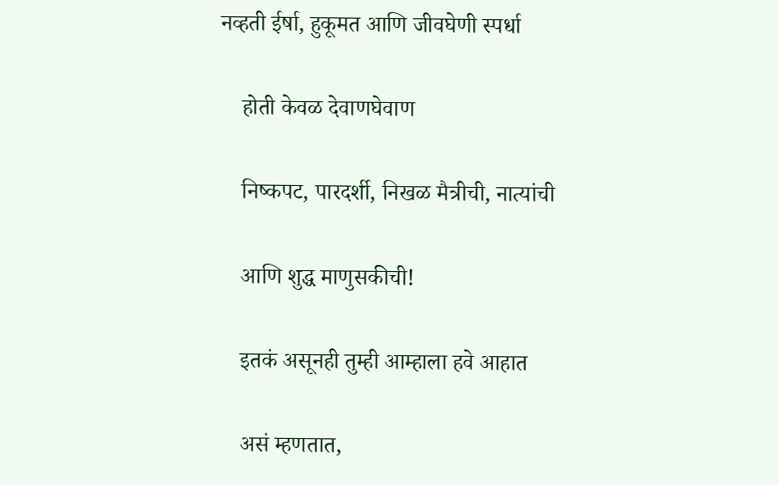नव्हती ईर्षा, हुकूमत आणि जीवघेणी स्पर्धा

    होती केवळ देवाणघेवाण

    निष्कपट, पारदर्शी, निखळ मैत्रीची, नात्यांची

    आणि शुद्ध माणुसकीची!

    इतकं असूनही तुम्ही आम्हाला हवे आहात

    असं म्हणतात,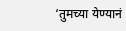‘तुमच्या येण्यानं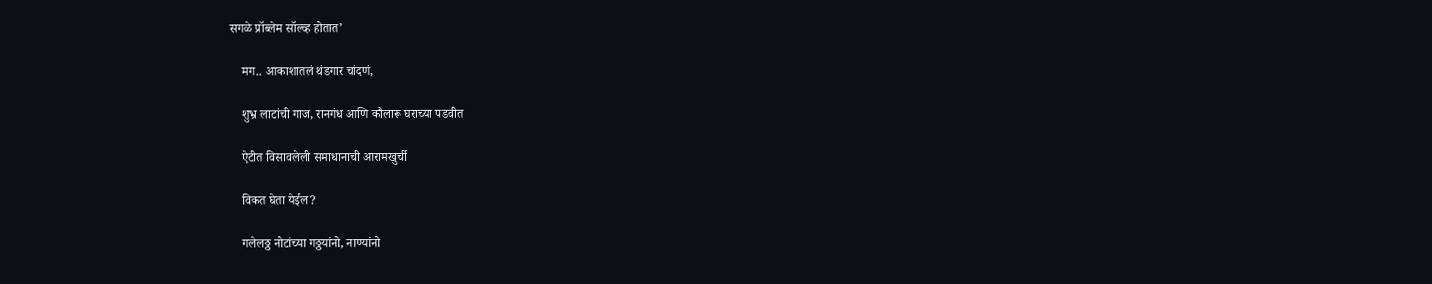सगळे प्रॉब्लेम सॉल्व्ह होतात’

    मग.. आकाशातलं थंडगार चांदणं,

    शुभ्र लाटांची गाज, रानगंध आणि कौलारू घराच्या पडवीत

    ऐटीत विसावलेली समाधानाची आरामखुर्ची

    विकत घेता येईल?

    गलेलठ्ठ नोटांच्या गठ्ठयांनो, नाण्यांनो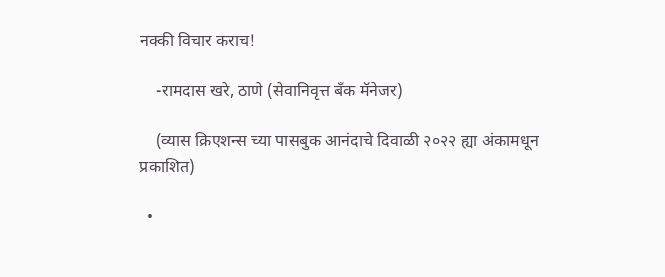नक्की विचार कराच!

    -रामदास खरे, ठाणे (सेवानिवृत्त बँक मॅनेजर)

    (व्यास क्रिएशन्स च्या पासबुक आनंदाचे दिवाळी २०२२ ह्या अंकामधून प्रकाशित)

  •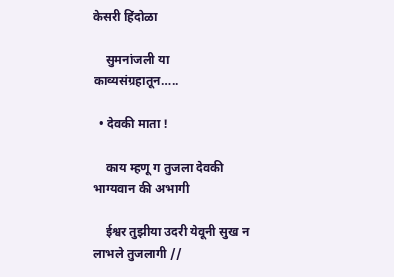केसरी हिंदोळा

    सुमनांजली या काव्यसंग्रहातून…..

  • देवकी माता !

    काय म्हणू ग तुजला देवकी भाग्यवान की अभागी

    ईश्वर तुझीया उदरी येवूनी सुख न लाभले तुजलागी //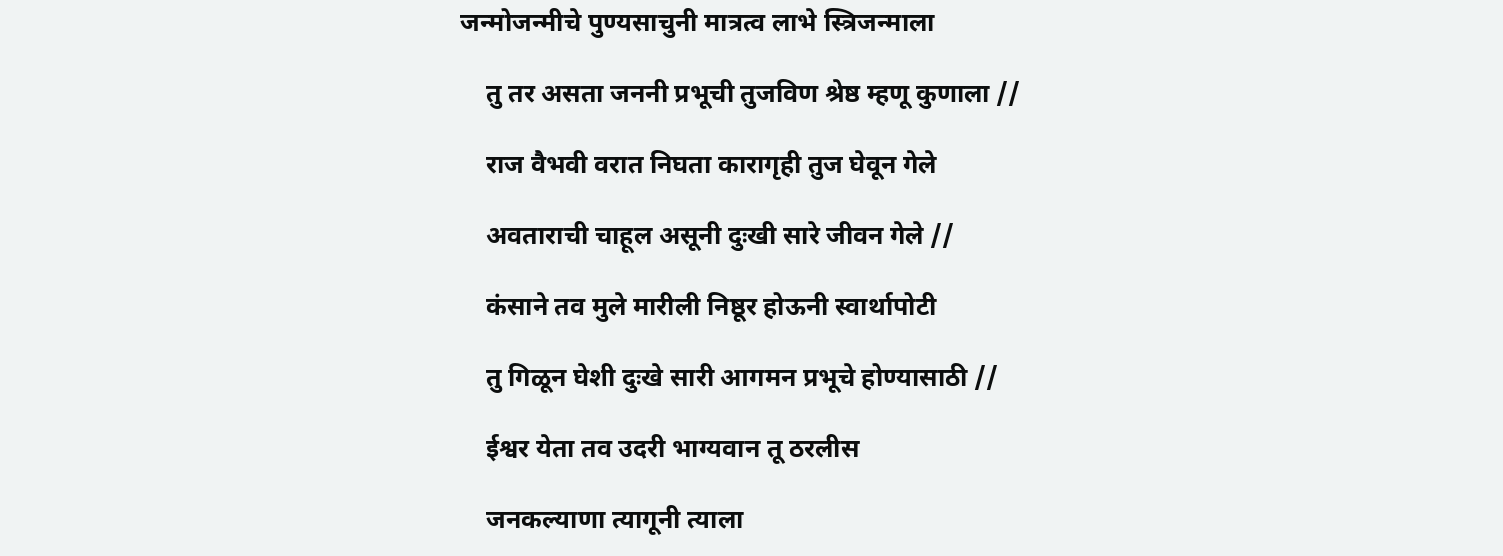जन्मोजन्मीचे पुण्यसाचुनी मात्रत्व लाभे स्त्रिजन्माला

    तु तर असता जननी प्रभूची तुजविण श्रेष्ठ म्हणू कुणाला //

    राज वैभवी वरात निघता कारागृही तुज घेवून गेले

    अवताराची चाहूल असूनी दुःखी सारे जीवन गेले //

    कंसाने तव मुले मारीली निष्ठूर होऊनी स्वार्थापोटी

    तु गिळून घेशी दुःखे सारी आगमन प्रभूचे होण्यासाठी //

    ईश्वर येता तव उदरी भाग्यवान तू ठरलीस

    जनकल्याणा त्यागूनी त्याला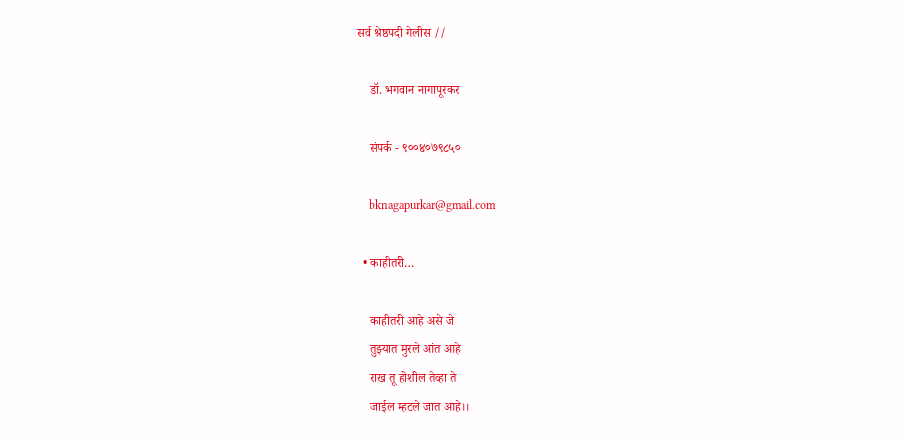सर्व श्रेष्ठपदी गेलीस //

    डॉ. भगवान नागापूरकर

    संपर्क - ९००४०७९८५०

    bknagapurkar@gmail.com

  • काहीतरी…

    काहीतरी आहे असे जे
    तुझ्यात मुरले आंत आहे
    राख तू होशील तेव्हा ते
    जाईल म्हटले जात आहे।।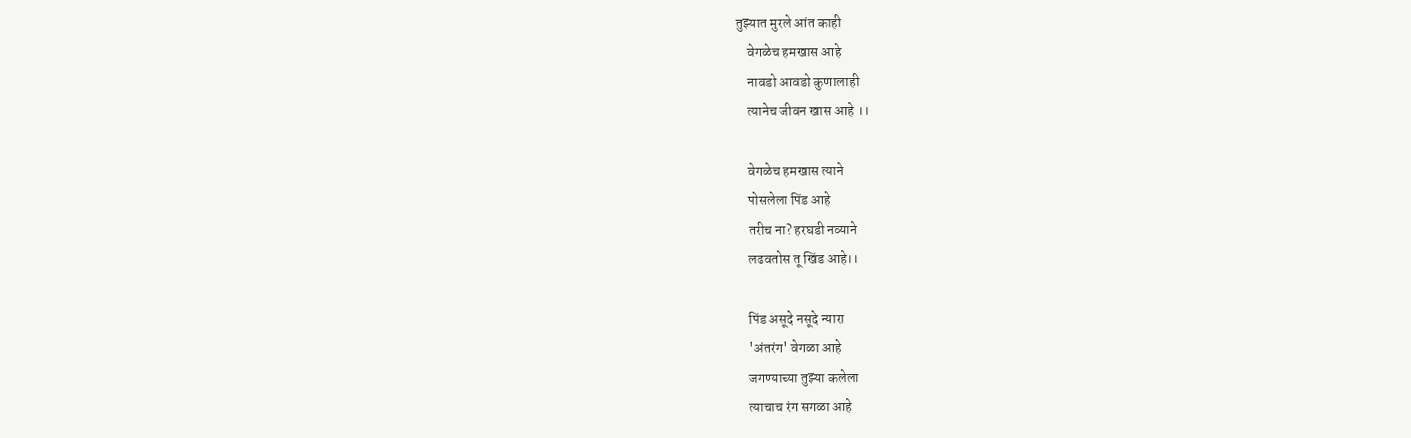तुझ्यात मुरले आंत काही
    वेगळेच हमखास आहे
    नावडो आवडो कुणालाही
    त्यानेच जीवन खास आहे ।।

    वेगळेच हमखास त्याने
    पोसलेला पिंड आहे
    तरीच ना? हरघडी नव्याने
    लढवतोस तू खिंड आहे।।

    पिंड असूदे नसूदे न्यारा
    'अंतरंग' वेगळा आहे
    जगण्याच्या तुझ्या कलेला
    त्याचाच रंग सगळा आहे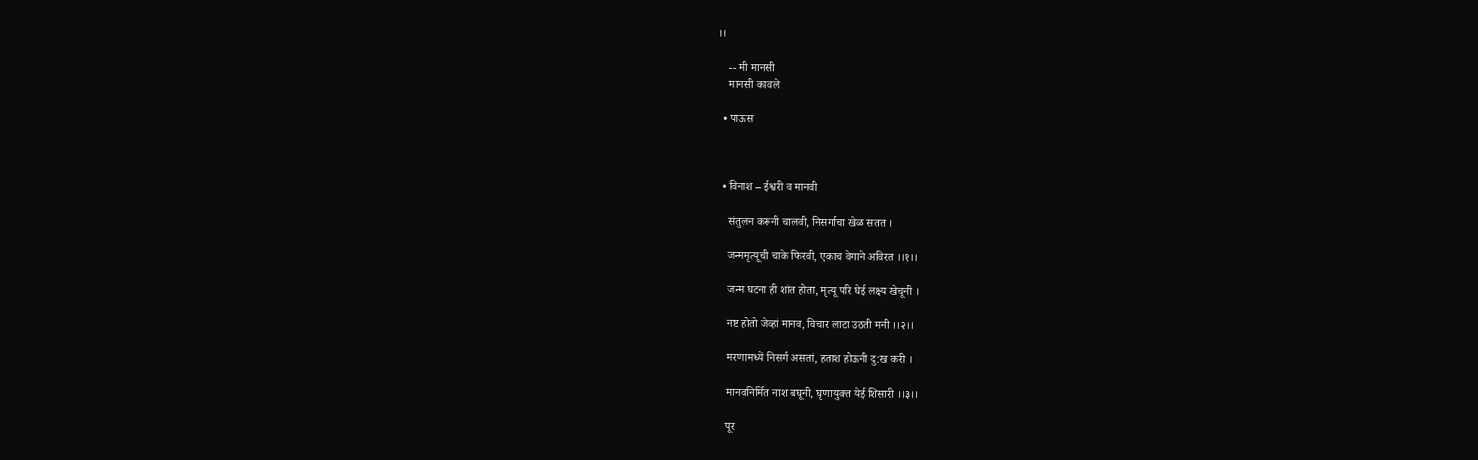।।

    -- मी मानसी
    मानसी कावले

  • पाऊस



  • विनाश – ईश्वरी व मानवी

    संतुलन करूनी चालवी, निसर्गाचा खेळ सतत ।

    जन्ममृत्यूची चाके फिरवी, एकाच वेगाने अविरत ।।१।।

    जन्म घटना ही शांत होता, मृत्यू परि घेई लक्ष्य खेचूनी ।

    नष्ट होतो जेव्हां मानव, विचार लाटा उठती मनी ।।२।।

    मरणामध्यें निसर्ग असतां, हताश होऊनी दु:ख करी ।

    मानवनिर्मित नाश बघूनी, घृणायुक्त येई शिसारी ।।३।।

    पूर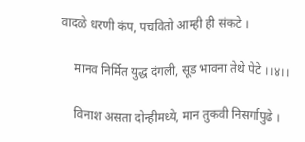वादळे धरणी कंप, पचवितो आम्ही ही संकटे ।

    मानव निर्मित युद्ध दंगली, सूड भावना तेथे पेटे ।।४।।

    विनाश असता दोन्हीमध्ये, मान तुकवी निसर्गापुढे ।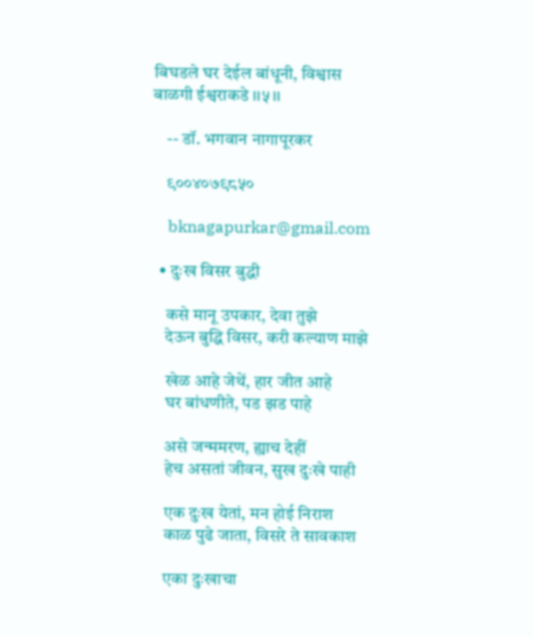बिघडले घर देईल बांधूनी, विश्वास बाळगी ईश्वराकडे ।।५।।

    -- डॉ. भगवान नागापूरकर

    ९००४०७९८५०

    bknagapurkar@gmail.com

  • दुःख विसर बुद्धी

    कसे मानू उपकार, देवा तुझे
    देऊन बुद्धि विसर, करी कल्याण माझे

    खेळ आहे जेथें, हार जीत आहे
    घर बांधणीते, पड झड पाहे

    असे जन्ममरण, ह्याच देहीं
    हेच असतां जीवन, सुख दुःखे पाही

    एक दुःख येतां, मन होई निराश
    काळ पुढे जाता, विसरे ते सावकाश

    एका दुःखाचा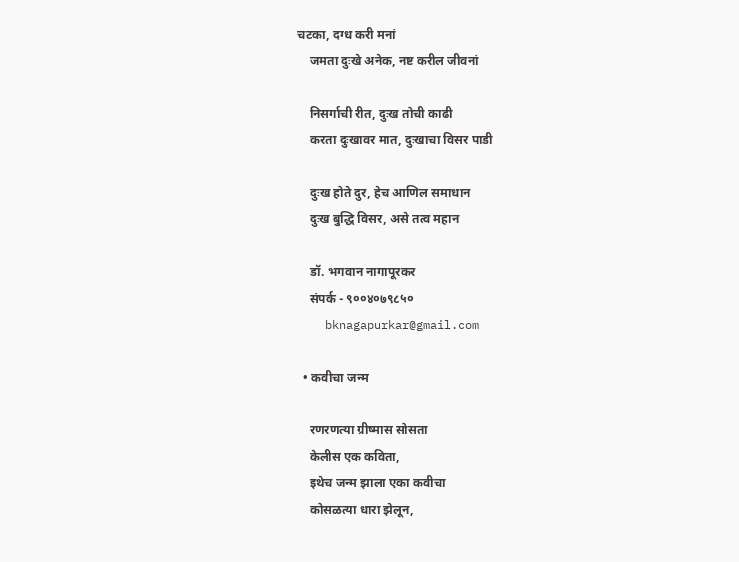चटका, दग्ध करी मनां
    जमता दुःखे अनेक, नष्ट करील जीवनां

    निसर्गाची रीत, दुःख तोची काढी
    करता दुःखावर मात, दुःखाचा विसर पाडी

    दुःख होते दुर, हेच आणिल समाधान
    दुःख बुद्धि विसर, असे तत्व महान

    डॉ. भगवान नागापूरकर
    संपर्क - ९००४०७९८५०
    bknagapurkar@gmail.com

  • कवीचा जन्म

    रणरणत्या ग्रीष्मास सोसता
    केलीस एक कविता,
    इथेच जन्म झाला एका कवीचा
    कोसळत्या धारा झेलून,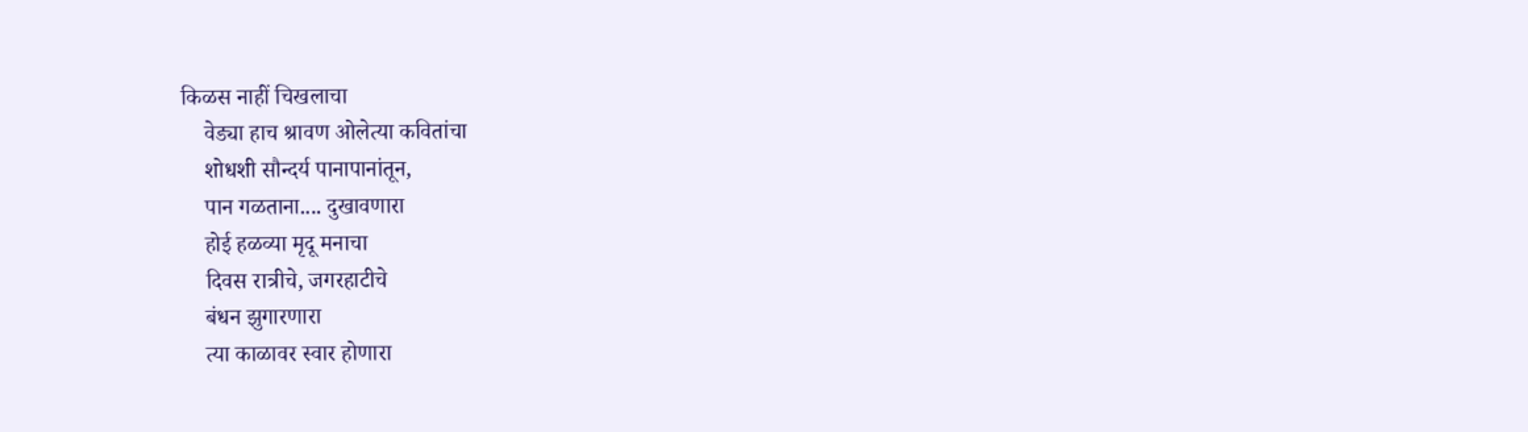किळस नाहीं चिखलाचा
    वेड्या हाच श्रावण ओलेत्या कवितांचा
    शोधशी सौन्दर्य पानापानांतून,
    पान गळताना.... दुखावणारा
    होई हळव्या मृदू मनाचा
    दिवस रात्रीचे, जगरहाटीचे
    बंधन झुगारणारा
    त्या काळावर स्वार होणारा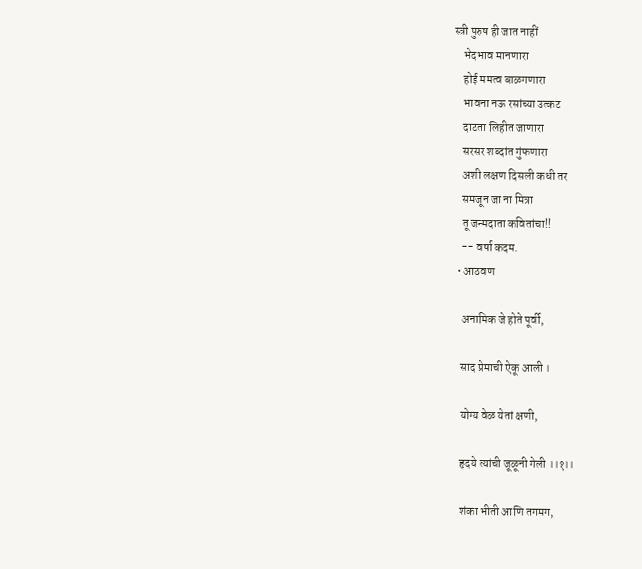स्त्री पुरुष ही जात नाहीं
    भेदभाव मानणारा
    होई ममत्व बाळगणारा
    भावना नऊ रसांच्या उत्कट
    दाटता लिहीत जाणारा
    सरसर शब्दांत गुंफणारा
    अशी लक्षण दिसली कधी तर
    समजून जा ना मित्रा
    तू जन्मदाता कवितांचा!!
    -- वर्षा कदम.
  • आठवण

    अनामिक जे होते पूर्वी,

    साद प्रेमाची ऐकू आली ।

    योग्य वेळ येतां क्षणी,

    हृदये त्यांची जूळूनी गेली ।।१।।

    शंका भीती आणि तगमग,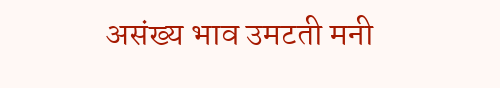असंख्य भाव उमटती मनी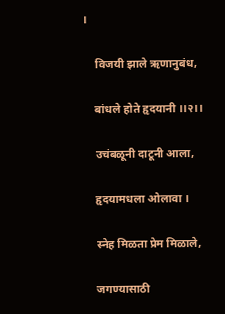।

    विजयी झाले ऋणानुबंध,

    बांधले होते हृदयानी ।।२।।

    उचंबळूनी दाटूनी आला,

    हृदयामधला ओलावा ।

    स्नेह मिळता प्रेम मिळाले,

    जगण्यासाठी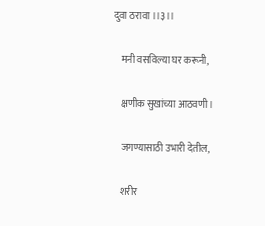दुवा ठरावा ।।३।।

    मनी वसविल्या घर करूनी,

    क्षणीक सुखांच्या आठवणी ।

    जगण्यासाठी उभारी देतील,

    शरीर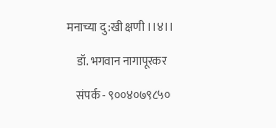मनाच्या दु:खी क्षणी ।।४।।

    डॉ. भगवान नागापूरकर

    संपर्क - ९००४०७९८५०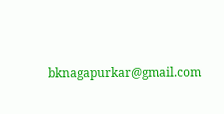bknagapurkar@gmail.com